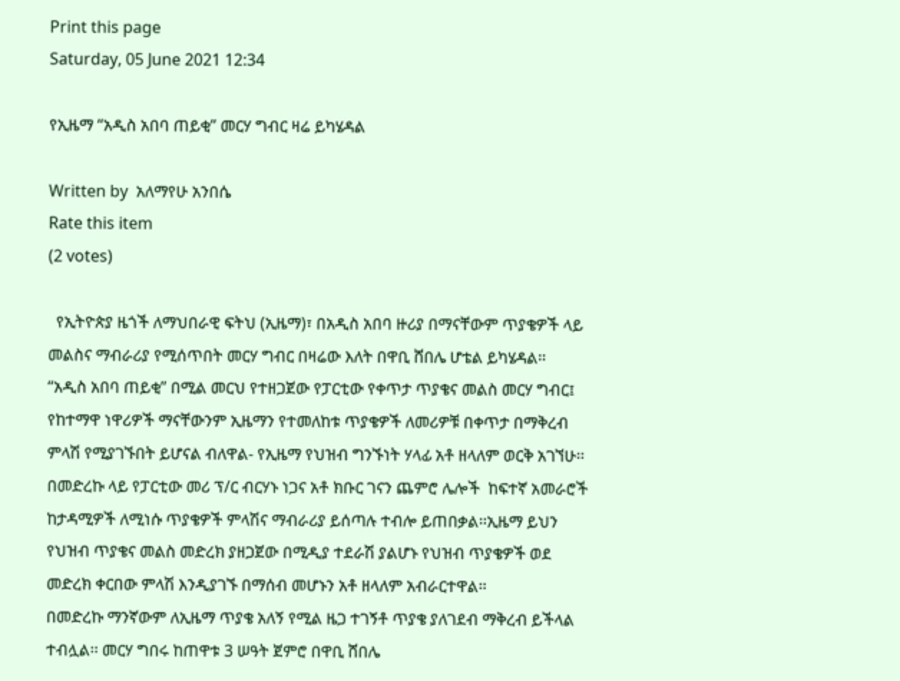Print this page
Saturday, 05 June 2021 12:34

የኢዜማ “አዲስ አበባ ጠይቂ” መርሃ ግብር ዛሬ ይካሄዳል

Written by  አለማየሁ አንበሴ
Rate this item
(2 votes)

  የኢትዮጵያ ዜጎች ለማህበራዊ ፍትህ (ኢዜማ)፣ በአዲስ አበባ ዙሪያ በማናቸውም ጥያቄዎች ላይ መልስና ማብራሪያ የሚሰጥበት መርሃ ግብር በዛሬው እለት በዋቢ ሸበሌ ሆቴል ይካሄዳል፡፡
“አዲስ አበባ ጠይቂ” በሚል መርህ የተዘጋጀው የፓርቲው የቀጥታ ጥያቄና መልስ መርሃ ግብር፤ የከተማዋ ነዋሪዎች ማናቸውንም ኢዜማን የተመለከቱ ጥያቄዎች ለመሪዎቹ በቀጥታ በማቅረብ ምላሽ የሚያገኙበት ይሆናል ብለዋል- የኢዜማ የህዝብ ግንኙነት ሃላፊ አቶ ዘላለም ወርቅ አገኘሁ፡፡
በመድረኩ ላይ የፓርቲው መሪ ፕ/ር ብርሃኑ ነጋና አቶ ክቡር ገናን ጨምሮ ሌሎች  ከፍተኛ አመራሮች ከታዳሚዎች ለሚነሱ ጥያቄዎች ምላሽና ማብራሪያ ይሰጣሉ ተብሎ ይጠበቃል፡፡ኢዜማ ይህን የህዝብ ጥያቄና መልስ መድረክ ያዘጋጀው በሚዲያ ተደራሽ ያልሆኑ የህዝብ ጥያቄዎች ወደ መድረክ ቀርበው ምላሽ እንዲያገኙ በማሰብ መሆኑን አቶ ዘላለም አብራርተዋል፡፡
በመድረኩ ማንኛውም ለኢዜማ ጥያቄ አለኝ የሚል ዜጋ ተገኝቶ ጥያቄ ያለገደብ ማቅረብ ይችላል ተብሏል፡፡ መርሃ ግበሩ ከጠዋቱ 3 ሠዓት ጀምሮ በዋቢ ሸበሌ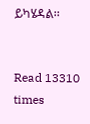ይካሄዳል፡፡


Read 13310 times